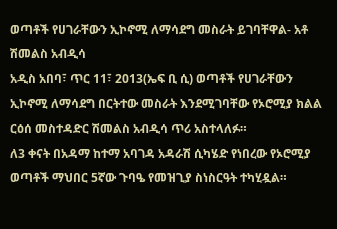ወጣቶች የሀገራቸውን ኢኮኖሚ ለማሳደግ መስራት ይገባቸዋል- አቶ ሽመልስ አብዲሳ
አዲስ አበባ፣ ጥር 11፣ 2013(ኤፍ ቢ ሲ) ወጣቶች የሀገራቸውን ኢኮኖሚ ለማሳደግ በርትተው መስራት እንደሚገባቸው የኦሮሚያ ክልል ርዕሰ መስተዳድር ሽመልስ አብዲሳ ጥሪ አስተላለፉ።
ለ3 ቀናት በአዳማ ከተማ አባገዳ አዳራሽ ሲካሄድ የነበረው የኦሮሚያ ወጣቶች ማህበር 5ኛው ጉባዔ የመዝጊያ ስነስርዓት ተካሂዷል።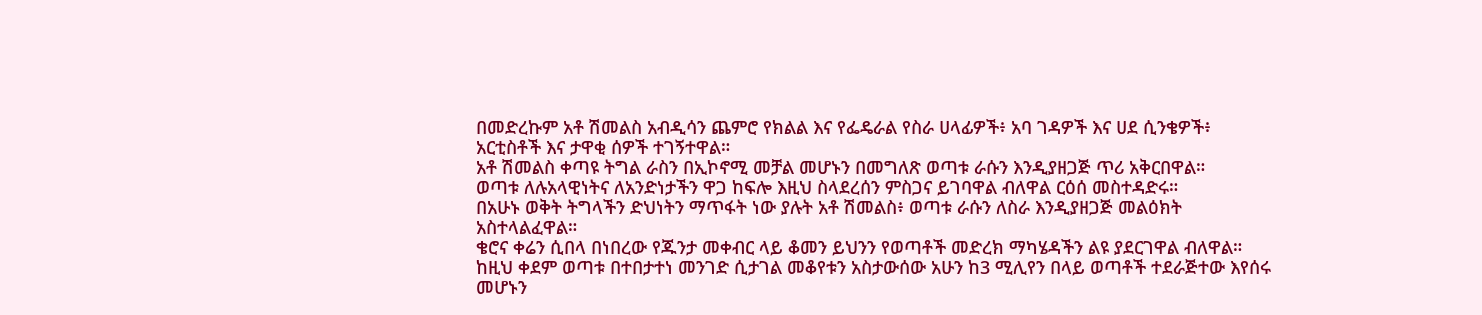በመድረኩም አቶ ሽመልስ አብዲሳን ጨምሮ የክልል እና የፌዴራል የስራ ሀላፊዎች፥ አባ ገዳዎች እና ሀደ ሲንቄዎች፥ አርቲስቶች እና ታዋቂ ሰዎች ተገኝተዋል።
አቶ ሽመልስ ቀጣዩ ትግል ራስን በኢኮኖሚ መቻል መሆኑን በመግለጽ ወጣቱ ራሱን እንዲያዘጋጅ ጥሪ አቅርበዋል።
ወጣቱ ለሉአላዊነትና ለአንድነታችን ዋጋ ከፍሎ እዚህ ስላደረሰን ምስጋና ይገባዋል ብለዋል ርዕሰ መስተዳድሩ።
በአሁኑ ወቅት ትግላችን ድህነትን ማጥፋት ነው ያሉት አቶ ሽመልስ፥ ወጣቱ ራሱን ለስራ እንዲያዘጋጅ መልዕክት አስተላልፈዋል።
ቄሮና ቀሬን ሲበላ በነበረው የጁንታ መቀብር ላይ ቆመን ይህንን የወጣቶች መድረክ ማካሄዳችን ልዩ ያደርገዋል ብለዋል።
ከዚህ ቀደም ወጣቱ በተበታተነ መንገድ ሲታገል መቆየቱን አስታውሰው አሁን ከ3 ሚሊየን በላይ ወጣቶች ተደራጅተው እየሰሩ መሆኑን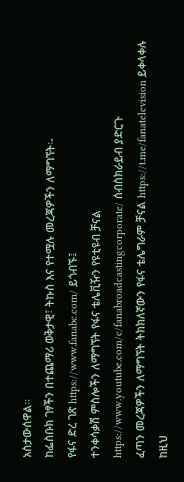አስታውሰዋል።
ከፌስቡክ ገፃችን በተጨማሪ ወቅታዊ፣ ትኩስ እና የተሟሉ መረጃዎችን ለማግኘት፡-
የፋና ድረ ገጽ https://www.fanabc.com/ ይጎብኙ፤
ተንቀሳቃሽ ምስሎችን ለማግኘት የፋና ቴሌቪዥን የዩቲዩብ ቻናል https://www.youtube.com/c/fanabroadcastingcorporate/ ሰብስክራይብ ያድርጉ
ፈጣን መረጃዎችን ለማግኘት ትክክለኛውን የፋና ቴሌግራም ቻናል https://t.me/fanatelevision ይቀላቀሉ
ከዚህ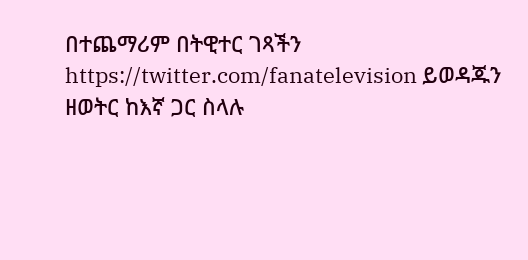በተጨማሪም በትዊተር ገጻችን https://twitter.com/fanatelevision ይወዳጁን
ዘወትር ከእኛ ጋር ስላሉ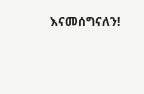እናመሰግናለን!